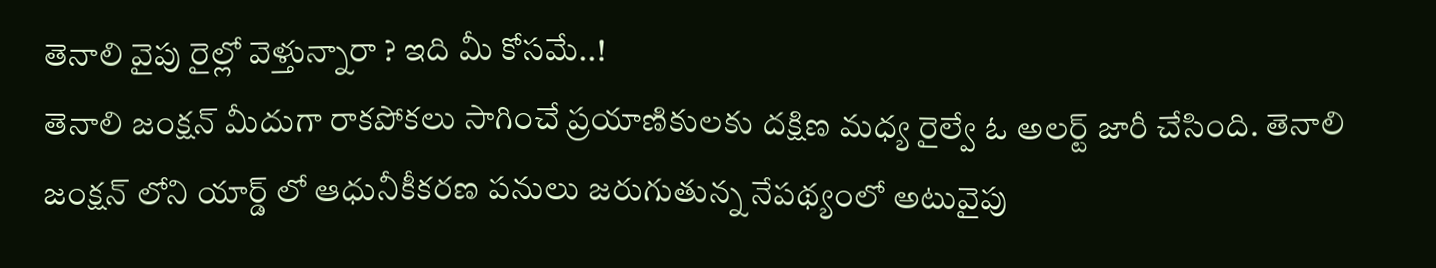తెనాలి వైపు రైల్లో వెళ్తున్నారా ? ఇది మీ కోసమే..!
తెనాలి జంక్షన్ మీదుగా రాకపోకలు సాగించే ప్రయాణికులకు దక్షిణ మధ్య రైల్వే ఓ అలర్ట్ జారీ చేసింది. తెనాలి జంక్షన్ లోని యార్డ్ లో ఆధునీకీకరణ పనులు జరుగుతున్న నేపథ్యంలో అటువైపు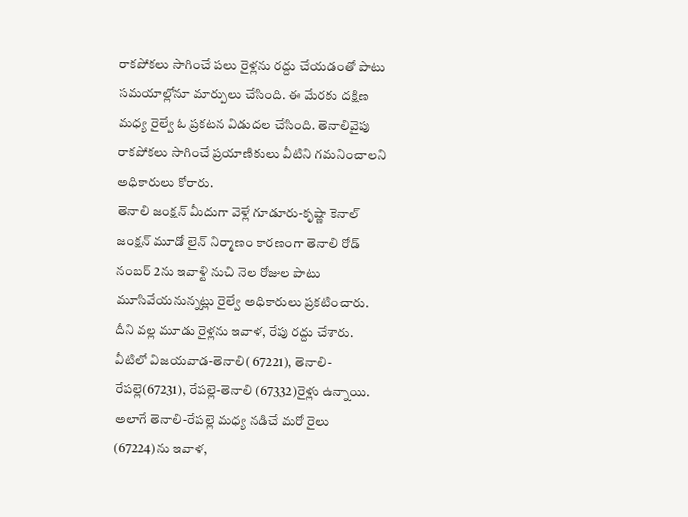రాకపోకలు సాగించే పలు రైళ్లను రద్దు చేయడంతో పాటు సమయాల్లోనూ మార్పులు చేసింది. ఈ మేరకు దక్షిణ మధ్య రైల్వే ఓ ప్రకటన విడుదల చేసింది. తెనాలివైపు రాకపోకలు సాగించే ప్రయాణికులు వీటిని గమనించాలని అధికారులు కోరారు.
తెనాలి జంక్షన్ మీదుగా వెళ్లే గూడూరు-కృష్ణా కెనాల్ జంక్షన్ మూడో లైన్ నిర్మాణం కారణంగా తెనాలి రోడ్ నంబర్ 2ను ఇవాళ్టి నుచి నెల రోజుల పాటు మూసివేయనున్నట్లు రైల్వే అధికారులు ప్రకటించారు. దీని వల్ల మూడు రైళ్లను ఇవాళ, రేపు రద్దు చేశారు. వీటిలో విజయవాడ-తెనాలి( 67221), తెనాలి-రేపల్లె(67231), రేపల్లె-తెనాలి (67332)రైళ్లు ఉన్నాయి. అలాగే తెనాలి-రేపల్లె మధ్య నడిచే మరో రైలు (67224)ను ఇవాళ,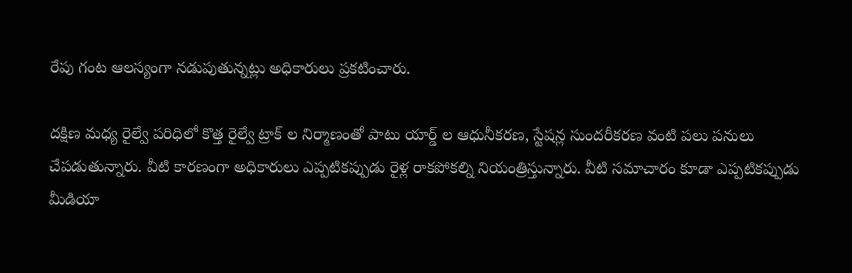రేపు గంట ఆలస్యంగా నడుపుతున్నట్లు అధికారులు ప్రకటించారు.

దక్షిణ మధ్య రైల్వే పరిధిలో కొత్త రైల్వే ట్రాక్ ల నిర్మాణంతో పాటు యార్డ్ ల ఆధునీకరణ, స్టేషన్ల సుందరీకరణ వంటి పలు పనులు చేపడుతున్నారు. వీటి కారణంగా అధికారులు ఎప్పటికప్పుడు రైళ్ల రాకపోకల్ని నియంత్రిస్తున్నారు. వీటి సమాచారం కూడా ఎప్పటికప్పుడు మీడియా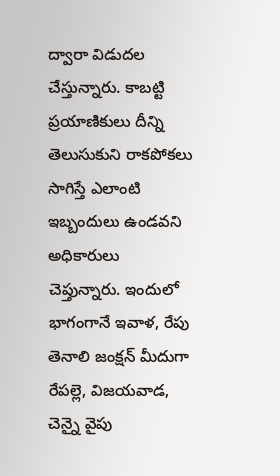ద్వారా విడుదల చేస్తున్నారు. కాబట్టి ప్రయాణికులు దీన్ని తెలుసుకుని రాకపోకలు సాగిస్తే ఎలాంటి ఇబ్బందులు ఉండవని అధికారులు చెప్తున్నారు. ఇందులో భాగంగానే ఇవాళ, రేపు తెనాలి జంక్షన్ మీదుగా రేపల్లె, విజయవాడ, చెన్నై వైపు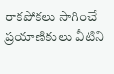రాకపోకలు సాగించే ప్రయాణికులు వీటిని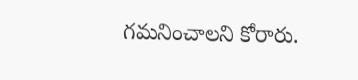గమనించాలని కోరారు.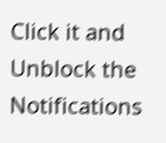Click it and Unblock the Notifications